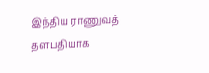இந்திய ராணுவத் தளபதியாக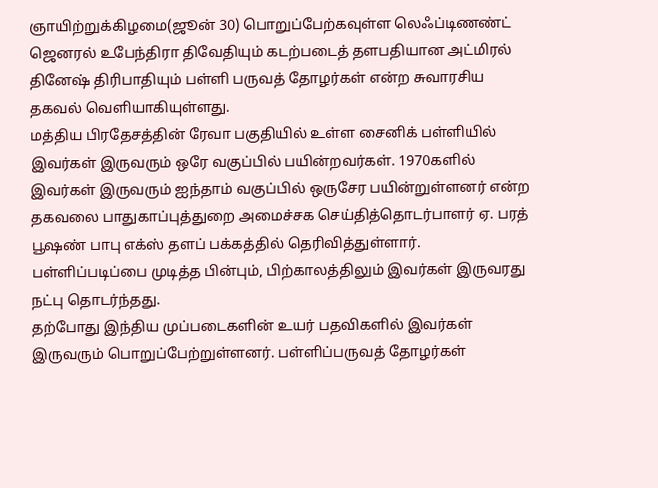ஞாயிற்றுக்கிழமை(ஜூன் 30) பொறுப்பேற்கவுள்ள லெஃப்டிணண்ட் ஜெனரல் உபேந்திரா திவேதியும் கடற்படைத் தளபதியான அட்மிரல் தினேஷ் திரிபாதியும் பள்ளி பருவத் தோழர்கள் என்ற சுவாரசிய தகவல் வெளியாகியுள்ளது.
மத்திய பிரதேசத்தின் ரேவா பகுதியில் உள்ள சைனிக் பள்ளியில் இவர்கள் இருவரும் ஒரே வகுப்பில் பயின்றவர்கள். 1970களில் இவர்கள் இருவரும் ஐந்தாம் வகுப்பில் ஒருசேர பயின்றுள்ளனர் என்ற தகவலை பாதுகாப்புத்துறை அமைச்சக செய்தித்தொடர்பாளர் ஏ. பரத் பூஷண் பாபு எக்ஸ் தளப் பக்கத்தில் தெரிவித்துள்ளார்.
பள்ளிப்படிப்பை முடித்த பின்பும், பிற்காலத்திலும் இவர்கள் இருவரது நட்பு தொடர்ந்தது.
தற்போது இந்திய முப்படைகளின் உயர் பதவிகளில் இவர்கள் இருவரும் பொறுப்பேற்றுள்ளனர். பள்ளிப்பருவத் தோழர்கள்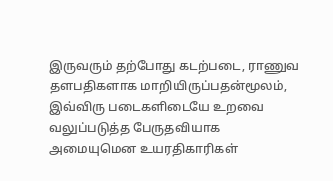இருவரும் தற்போது கடற்படை, ராணுவ தளபதிகளாக மாறியிருப்பதன்மூலம், இவ்விரு படைகளிடையே உறவை வலுப்படுத்த பேருதவியாக அமையுமென உயரதிகாரிகள்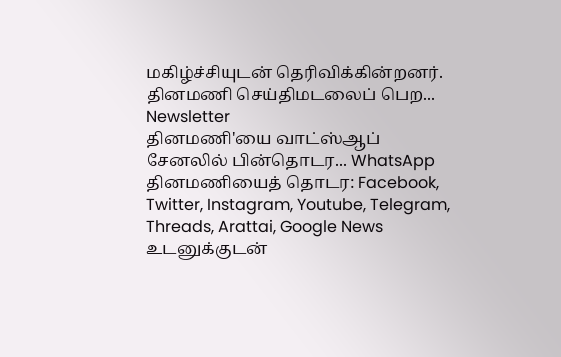மகிழ்ச்சியுடன் தெரிவிக்கின்றனர்.
தினமணி செய்திமடலைப் பெற... Newsletter
தினமணி'யை வாட்ஸ்ஆப் சேனலில் பின்தொடர... WhatsApp
தினமணியைத் தொடர: Facebook, Twitter, Instagram, Youtube, Telegram, Threads, Arattai, Google News
உடனுக்குடன்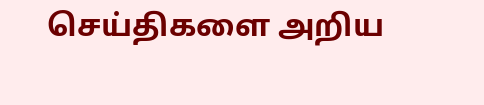செய்திகளை அறிய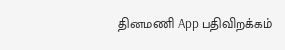தினமணி App பதிவிறக்கம்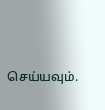செய்யவும்.